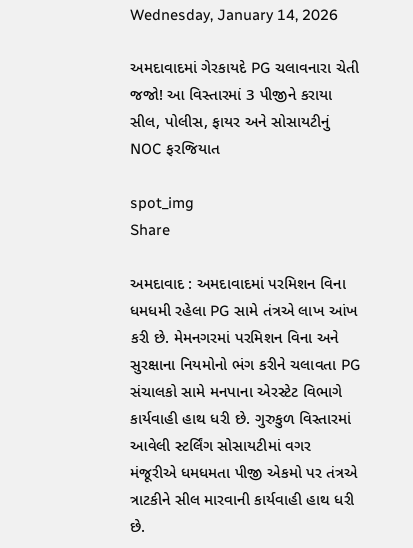Wednesday, January 14, 2026

અમદાવાદમાં ગેરકાયદે PG ચલાવનારા ચેતી જજો! આ વિસ્તારમાં 3 પીજીને કરાયા સીલ, પોલીસ, ફાયર અને સોસાયટીનું NOC ફરજિયાત

spot_img
Share

અમદાવાદ : અમદાવાદમાં પરમિશન વિના ધમધમી રહેલા PG સામે તંત્રએ લાખ આંખ કરી છે. મેમનગરમાં પરમિશન વિના અને સુરક્ષાના નિયમોનો ભંગ કરીને ચલાવતા PG સંચાલકો સામે મનપાના એરસ્ટેટ વિભાગે કાર્યવાહી હાથ ધરી છે. ગુરુકુળ વિસ્તારમાં આવેલી સ્ટર્લિંગ સોસાયટીમાં વગર મંજૂરીએ ધમધમતા પીજી એકમો પર તંત્રએ ત્રાટકીને સીલ મારવાની કાર્યવાહી હાથ ધરી છે.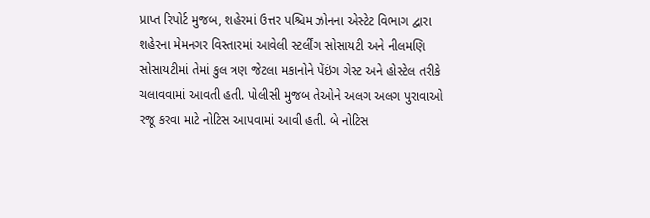પ્રાપ્ત રિપોર્ટ મુજબ, શહેરમાં ઉત્તર પશ્ચિમ ઝોનના એસ્ટેટ વિભાગ દ્વારા શહેરના મેમનગર વિસ્તારમાં આવેલી સ્ટર્લીંગ સોસાયટી અને નીલમણિ સોસાયટીમાં તેમાં કુલ ત્રણ જેટલા મકાનોને પેંઇંગ ગેસ્ટ અને હોસ્ટેલ તરીકે ચલાવવામાં આવતી હતી. પોલીસી મુજબ તેઓને અલગ અલગ પુરાવાઓ રજૂ કરવા માટે નોટિસ આપવામાં આવી હતી. બે નોટિસ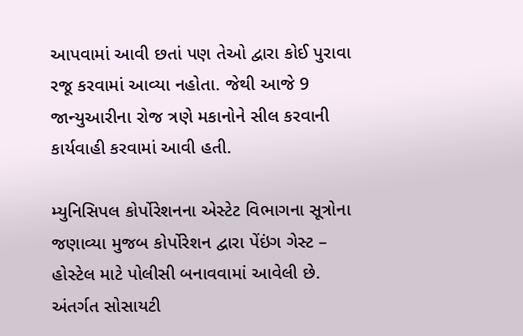આપવામાં આવી છતાં પણ તેઓ દ્વારા કોઈ પુરાવા રજૂ કરવામાં આવ્યા નહોતા. જેથી આજે 9 જાન્યુઆરીના રોજ ત્રણે મકાનોને સીલ કરવાની કાર્યવાહી કરવામાં આવી હતી.

મ્યુનિસિપલ કોર્પોરેશનના એસ્ટેટ વિભાગના સૂત્રોના જણાવ્યા મુજબ કોર્પોરેશન દ્વારા પેંઇંગ ગેસ્ટ – હોસ્ટેલ માટે પોલીસી બનાવવામાં આવેલી છે. અંતર્ગત સોસાયટી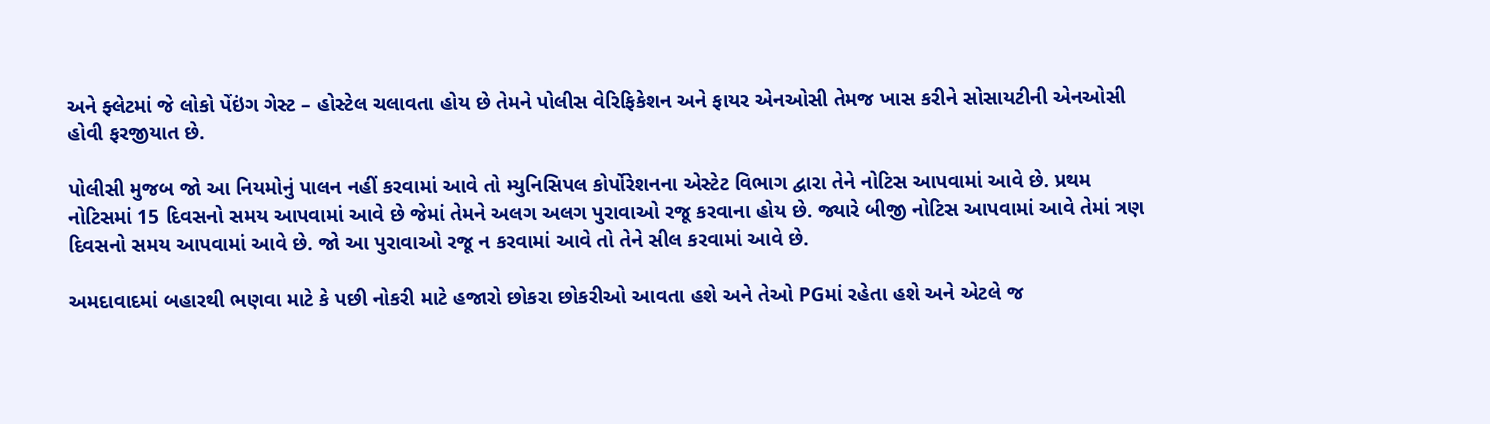અને ફ્લેટમાં જે લોકો પેંઇંગ ગેસ્ટ – હોસ્ટેલ ચલાવતા હોય છે તેમને પોલીસ વેરિફિકેશન અને ફાયર એનઓસી તેમજ ખાસ કરીને સોસાયટીની એનઓસી હોવી ફરજીયાત છે.

પોલીસી મુજબ જો આ નિયમોનું પાલન નહીં કરવામાં આવે તો મ્યુનિસિપલ કોર્પોરેશનના એસ્ટેટ વિભાગ દ્વારા તેને નોટિસ આપવામાં આવે છે. પ્રથમ નોટિસમાં 15 દિવસનો સમય આપવામાં આવે છે જેમાં તેમને અલગ અલગ પુરાવાઓ રજૂ કરવાના હોય છે. જ્યારે બીજી નોટિસ આપવામાં આવે તેમાં ત્રણ દિવસનો સમય આપવામાં આવે છે. જો આ પુરાવાઓ રજૂ ન કરવામાં આવે તો તેને સીલ કરવામાં આવે છે.

અમદાવાદમાં બહારથી ભણવા માટે કે પછી નોકરી માટે હજારો છોકરા છોકરીઓ આવતા હશે અને તેઓ PGમાં રહેતા હશે અને એટલે જ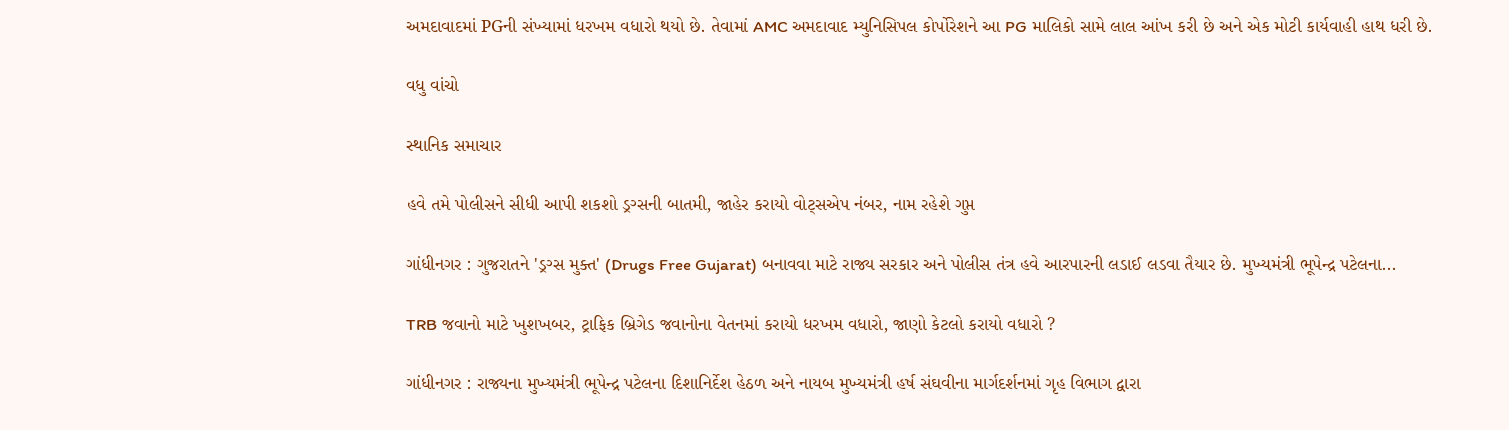અમદાવાદમાં PGની સંખ્યામાં ધરખમ વધારો થયો છે. તેવામાં AMC અમદાવાદ મ્યુનિસિપલ કોર્પોરેશને આ PG માલિકો સામે લાલ આંખ કરી છે અને એક મોટી કાર્યવાહી હાથ ધરી છે.

વધુ વાંચો

સ્થાનિક સમાચાર

હવે તમે પોલીસને સીધી આપી શકશો ડ્રગ્સની બાતમી, જાહેર કરાયો વોટ્સએપ નંબર, નામ રહેશે ગુપ્ત

ગાંધીનગર : ગુજરાતને 'ડ્રગ્સ મુક્ત' (Drugs Free Gujarat) બનાવવા માટે રાજ્ય સરકાર અને પોલીસ તંત્ર હવે આરપારની લડાઈ લડવા તૈયાર છે. મુખ્યમંત્રી ભૂપેન્દ્ર પટેલના...

TRB જવાનો માટે ખુશખબર, ટ્રાફિક બ્રિગેડ જવાનોના વેતનમાં કરાયો ધરખમ વધારો, જાણો કેટલો કરાયો વધારો ?

ગાંધીનગર : રાજ્યના મુખ્યમંત્રી ભૂપેન્દ્ર પટેલના દિશાનિર્દેશ હેઠળ અને નાયબ મુખ્યમંત્રી હર્ષ સંઘવીના માર્ગદર્શનમાં ગૃહ વિભાગ દ્વારા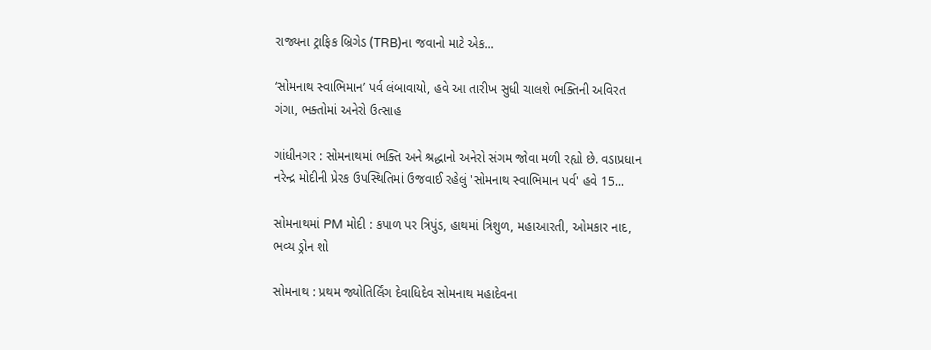રાજ્યના ટ્રાફિક બ્રિગેડ (TRB)ના જવાનો માટે એક...

‘સોમનાથ સ્વાભિમાન’ પર્વ લંબાવાયો, હવે આ તારીખ સુધી ચાલશે ભક્તિની અવિરત ગંગા, ભક્તોમાં અનેરો ઉત્સાહ

ગાંધીનગર : સોમનાથમાં ભક્તિ અને શ્રદ્ધાનો અનેરો સંગમ જોવા મળી રહ્યો છે. વડાપ્રધાન નરેન્દ્ર મોદીની પ્રેરક ઉપસ્થિતિમાં ઉજવાઈ રહેલું 'સોમનાથ સ્વાભિમાન પર્વ' હવે 15...

સોમનાથમાં PM મોદી : કપાળ પર ત્રિપુંડ, હાથમાં ત્રિશુળ, મહાઆરતી, ઓમકાર નાદ, ભવ્ય ડ્રોન શો

સોમનાથ : પ્રથમ જ્યોતિર્લિંગ દેવાધિદેવ સોમનાથ મહાદેવના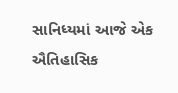સાનિધ્યમાં આજે એક ઐતિહાસિક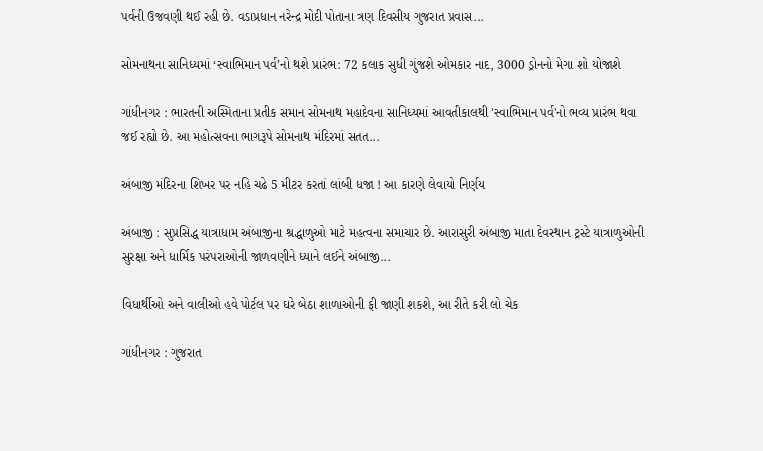પર્વની ઉજવણી થઈ રહી છે. વડાપ્રધાન નરેન્દ્ર મોદી પોતાના ત્રણ દિવસીય ગુજરાત પ્રવાસ...

સોમનાથના સાનિધ્યમાં ‘સ્વાભિમાન પર્વ’નો થશે પ્રારંભ: 72 કલાક સુધી ગુંજશે ઓમકાર નાદ, 3000 ડ્રોનનો મેગા શો યોજાશે

ગાંધીનગર : ભારતની અસ્મિતાના પ્રતીક સમાન સોમનાથ મહાદેવના સાનિધ્યમાં આવતીકાલથી 'સ્વાભિમાન પર્વ'નો ભવ્ય પ્રારંભ થવા જઈ રહ્યો છે. આ મહોત્સવના ભાગરૂપે સોમનાથ મંદિરમાં સતત...

અંબાજી મંદિરના શિખર પર નહિ ચઢે 5 મીટર કરતાં લાંબી ધજા ! આ કારણે લેવાયો નિર્ણય

અંબાજી : સુપ્રસિદ્ધ યાત્રાધામ અંબાજીના શ્રદ્ધાળુઓ માટે મહત્વના સમાચાર છે. આરાસુરી અંબાજી માતા દેવસ્થાન ટ્રસ્ટે યાત્રાળુઓની સુરક્ષા અને ધાર્મિક પરંપરાઓની જાળવણીને ધ્યાને લઈને અંબાજી...

વિધાર્થીઓ અને વાલીઓ હવે પોર્ટલ પર ઘરે બેઠા શાળાઓની ફી જાણી શકશે, આ રીતે કરી લો ચેક

ગાંધીનગર : ગુજરાત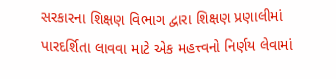સરકારના શિક્ષણ વિભાગ દ્વારા શિક્ષણ પ્રણાલીમાં પારદર્શિતા લાવવા માટે એક મહત્ત્વનો નિર્ણય લેવામાં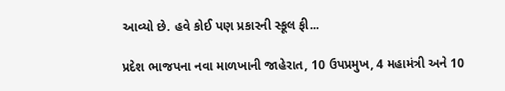આવ્યો છે. હવે કોઈ પણ પ્રકારની સ્કૂલ ફી...

પ્રદેશ ભાજપના નવા માળખાની જાહેરાત, 10 ઉપપ્રમુખ, 4 મહામંત્રી અને 10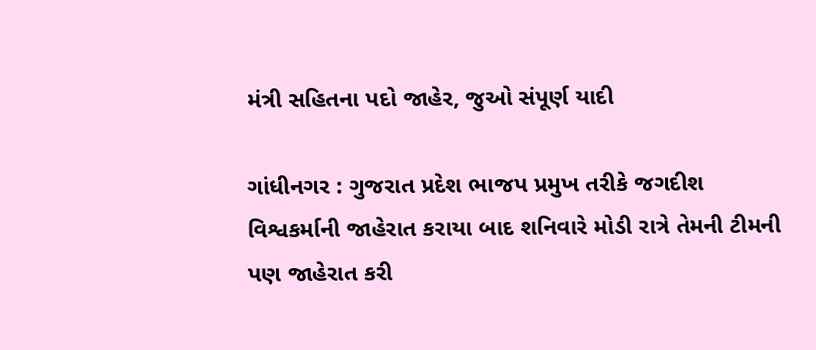મંત્રી સહિતના પદો જાહેર, જુઓ સંપૂર્ણ યાદી

ગાંધીનગર : ગુજરાત પ્રદેશ ભાજપ પ્રમુખ તરીકે જગદીશ વિશ્વકર્માની જાહેરાત કરાયા બાદ શનિવારે મોડી રાત્રે તેમની ટીમની પણ જાહેરાત કરી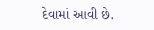દેવામાં આવી છે.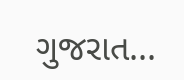ગુજરાત...